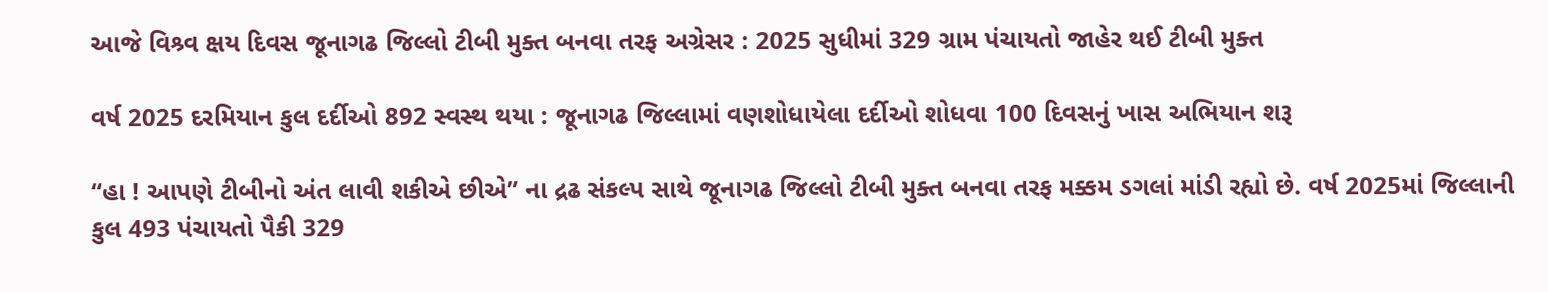આજે વિશ્ર્વ ક્ષય દિવસ જૂનાગઢ જિલ્લો ટીબી મુક્ત બનવા તરફ અગ્રેસર : 2025 સુધીમાં 329 ગ્રામ પંચાયતો જાહેર થઈ ટીબી મુક્ત

વર્ષ 2025 દરમિયાન કુલ દર્દીઓ 892 સ્વસ્થ થયા : જૂનાગઢ જિલ્લામાં વણશોધાયેલા દર્દીઓ શોધવા 100 દિવસનું ખાસ અભિયાન શરૂ

“હા ! આપણે ટીબીનો અંત લાવી શકીએ છીએ” ના દ્રઢ સંકલ્પ સાથે જૂનાગઢ જિલ્લો ટીબી મુક્ત બનવા તરફ મક્કમ ડગલાં માંડી રહ્યો છે. વર્ષ 2025માં જિલ્લાની કુલ 493 પંચાયતો પૈકી 329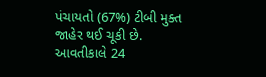પંચાયતો (67%) ટીબી મુક્ત જાહેર થઈ ચૂકી છે. આવતીકાલે 24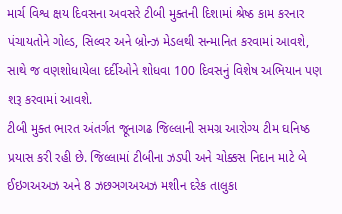માર્ચ વિશ્વ ક્ષય દિવસના અવસરે ટીબી મુક્તની દિશામાં શ્રેષ્ઠ કામ કરનાર પંચાયતોને ગોલ્ડ, સિલ્વર અને બ્રોન્ઝ મેડલથી સન્માનિત કરવામાં આવશે, સાથે જ વણશોધાયેલા દર્દીઓને શોધવા 100 દિવસનું વિશેષ અભિયાન પણ શરૂ કરવામાં આવશે.
ટીબી મુક્ત ભારત અંતર્ગત જૂનાગઢ જિલ્લાની સમગ્ર આરોગ્ય ટીમ ઘનિષ્ઠ પ્રયાસ કરી રહી છે. જિલ્લામાં ટીબીના ઝડપી અને ચોક્કસ નિદાન માટે બે ઈઇગઅઅઝ અને 8 ઝછઞગઅઅઝ મશીન દરેક તાલુકા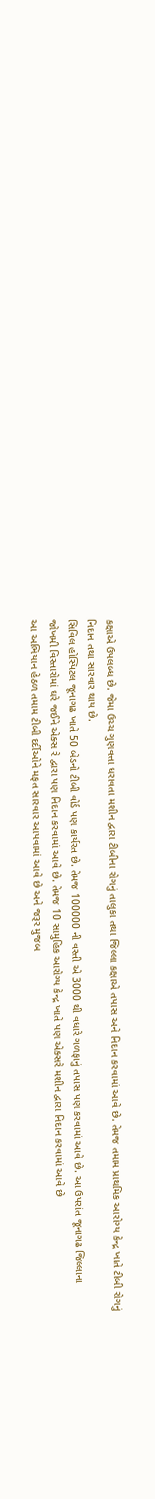કક્ષાએ ઉપલબ્ધ છે. જેમા ઉચ્ચ ગુણવત્તા ધરાવતા મશીન દ્વારા ટીબીના રોગનું તાલુકા તથા જિલ્લા કક્ષાએ તપાસ અને નિદાન કરવામાં આવે છે. તેમજ તમામ પ્રાથમિક આરોગ્ય કેન્દ્ર ખાતે ટીબી રોગનું નિદાન તથા સારવાર થાય છે.
સિવિલ હોસ્પિટલ જૂનાગઢ ખાતે 50 બેડનો ટીબી વોર્ડ પણ કાર્યરત છે. તેમજ 100000 ની વસ્તી એ 3000 થી વધારે ગળફાનું તપાસ પણ કરવામાં આવે છે. આ ઉપરાંત જૂનાગઢ જિલ્લાના જોખમી વિસ્તારોમાં ઘરે જઈને એક્સ રે દ્વારા પણ નિદાન કરવામાં આવે છે. તેમજ 10 સામુહિક આરોગ્ય કેન્દ્ર ખાતે પણ એક્સરે મશીન દ્વારા નિદાન કરવામાં આવે છે
આ અભિયાન હેઠળ તમામ ટીબી દર્દીઓને મફત સારવાર આપવામાં આવે છે અને જરૂર મુજબ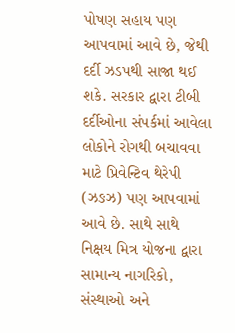પોષણ સહાય પણ આપવામાં આવે છે, જેથી દર્દી ઝડપથી સાજા થઈ શકે. સરકાર દ્વારા ટીબી દર્દીઓના સંપર્કમાં આવેલા લોકોને રોગથી બચાવવા માટે પ્રિવેન્ટિવ થેરેપી (ઝઙઝ) પણ આપવામાં આવે છે. સાથે સાથે નિક્ષય મિત્ર યોજના દ્વારા સામાન્ય નાગરિકો, સંસ્થાઓ અને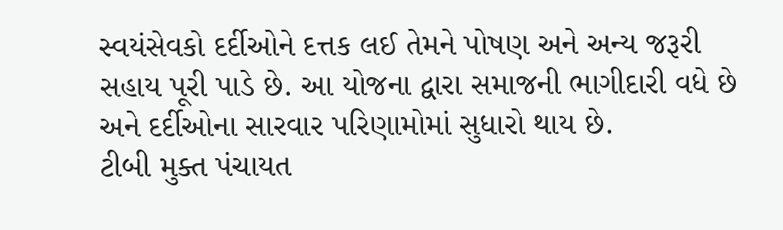સ્વયંસેવકો દર્દીઓને દત્તક લઈ તેમને પોષણ અને અન્ય જરૂરી સહાય પૂરી પાડે છે. આ યોજના દ્વારા સમાજની ભાગીદારી વધે છે અને દર્દીઓના સારવાર પરિણામોમાં સુધારો થાય છે.
ટીબી મુક્ત પંચાયત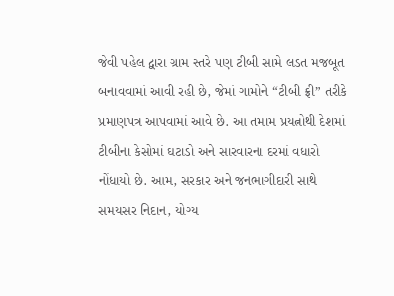જેવી પહેલ દ્વારા ગ્રામ સ્તરે પણ ટીબી સામે લડત મજબૂત બનાવવામાં આવી રહી છે, જેમાં ગામોને “ટીબી ફ્રી” તરીકે પ્રમાણપત્ર આપવામાં આવે છે. આ તમામ પ્રયત્નોથી દેશમાં ટીબીના કેસોમાં ઘટાડો અને સારવારના દરમાં વધારો નોંધાયો છે. આમ, સરકાર અને જનભાગીદારી સાથે સમયસર નિદાન, યોગ્ય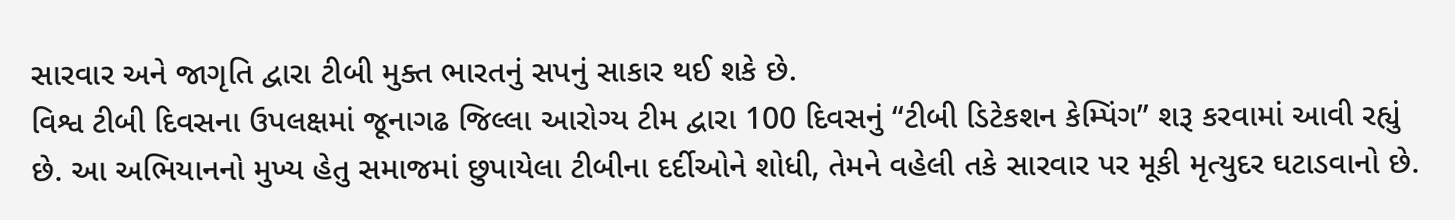સારવાર અને જાગૃતિ દ્વારા ટીબી મુક્ત ભારતનું સપનું સાકાર થઈ શકે છે.
વિશ્વ ટીબી દિવસના ઉપલક્ષમાં જૂનાગઢ જિલ્લા આરોગ્ય ટીમ દ્વારા 100 દિવસનું “ટીબી ડિટેકશન કેમ્પિંગ” શરૂ કરવામાં આવી રહ્યું છે. આ અભિયાનનો મુખ્ય હેતુ સમાજમાં છુપાયેલા ટીબીના દર્દીઓને શોધી, તેમને વહેલી તકે સારવાર પર મૂકી મૃત્યુદર ઘટાડવાનો છે.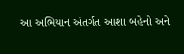આ અભિયાન અંતર્ગત આશા બહેનો અને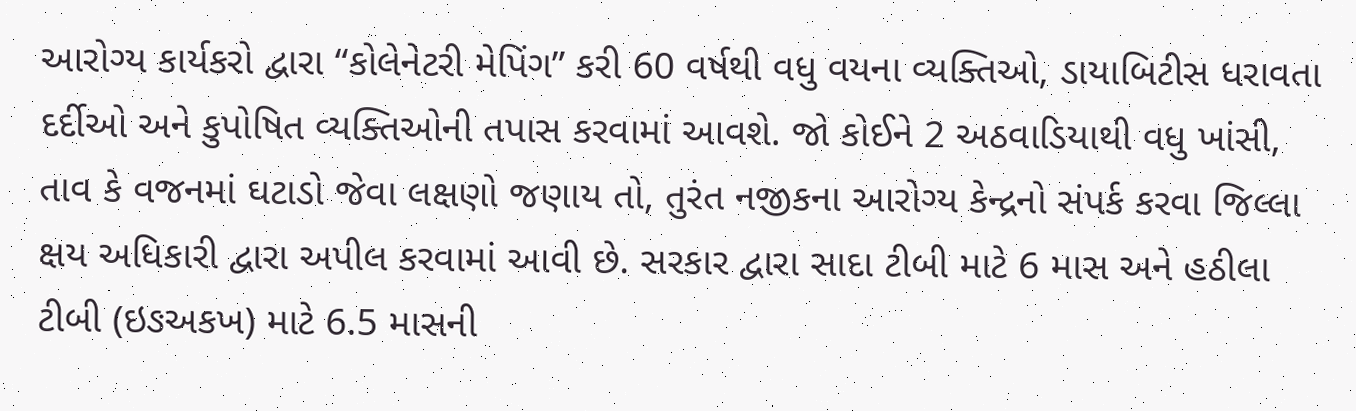આરોગ્ય કાર્યકરો દ્વારા “કોલેનેટરી મેપિંગ” કરી 60 વર્ષથી વધુ વયના વ્યક્તિઓ, ડાયાબિટીસ ધરાવતા દર્દીઓ અને કુપોષિત વ્યક્તિઓની તપાસ કરવામાં આવશે. જો કોઈને 2 અઠવાડિયાથી વધુ ખાંસી, તાવ કે વજનમાં ઘટાડો જેવા લક્ષણો જણાય તો, તુરંત નજીકના આરોગ્ય કેન્દ્રનો સંપર્ક કરવા જિલ્લા ક્ષય અધિકારી દ્વારા અપીલ કરવામાં આવી છે. સરકાર દ્વારા સાદા ટીબી માટે 6 માસ અને હઠીલા ટીબી (ઇઙઅકખ) માટે 6.5 માસની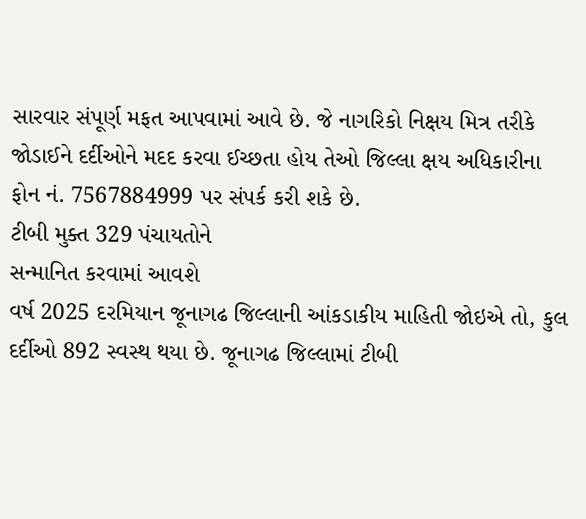સારવાર સંપૂર્ણ મફત આપવામાં આવે છે. જે નાગરિકો નિક્ષય મિત્ર તરીકે જોડાઈને દર્દીઓને મદદ કરવા ઈચ્છતા હોય તેઓ જિલ્લા ક્ષય અધિકારીના ફોન નં. 7567884999 પર સંપર્ક કરી શકે છે.
ટીબી મુક્ત 329 પંચાયતોને
સન્માનિત કરવામાં આવશે
વર્ષ 2025 દરમિયાન જૂનાગઢ જિલ્લાની આંકડાકીય માહિતી જોઇએ તો, કુલ દર્દીઓ 892 સ્વસ્થ થયા છે. જૂનાગઢ જિલ્લામાં ટીબી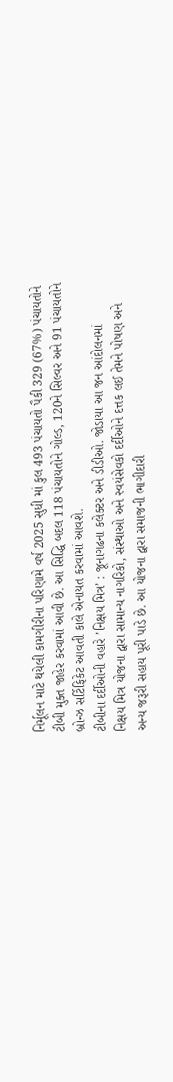નિર્મૂલન માટે થયેલી કામગીરીના પરિણામે વર્ષ 2025 સુધી માં કુલ 493 પંચાયતો પૈકી 329 (67%) પંચાયતોને ટીબી મુક્ત જાહેર કરવામાં આવી છે. આ સિદ્ધિ બદલ 118 પંચાયતોને ગોલ્ડ, 120ને સિલ્વર અને 91 પંચાયતોને બ્રોન્ઝ સર્ટિફિકેટ આવતી કાલે એનાયત કરવામાં આવશે.
ટીબીના દર્દીઓની વહારે ’નિક્ષય મિત્ર’ : જૂનાગઢના કલેક્ટર અને ડીડીઓ. જોડાયા આ જન આંદોલનમાં
નિક્ષય મિત્ર યોજના દ્વારા સામાન્ય નાગરિકો, સંસ્થાઓ અને સ્વયંસેવકો દર્દીઓને દત્તક લઈ તેમને પોષણ અને અન્ય જરૂરી સહાય પૂરી પાડે છે. આ યોજના દ્વારા સમાજની ભાગીદારી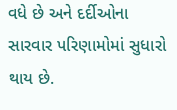વધે છે અને દર્દીઓના સારવાર પરિણામોમાં સુધારો થાય છે.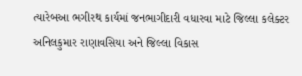ત્યારેબઆ ભગીરથ કાર્યમાં જનભાગીદારી વધારવા માટે જિલ્લા કલેક્ટર અનિલકુમાર રાણાવસિયા અને જિલ્લા વિકાસ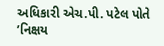અધિકારી એચ.પી. પટેલ પોતે ’નિક્ષય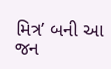મિત્ર’ બની આ જન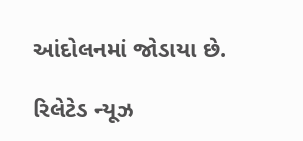આંદોલનમાં જોડાયા છે.

રિલેટેડ ન્યૂઝ